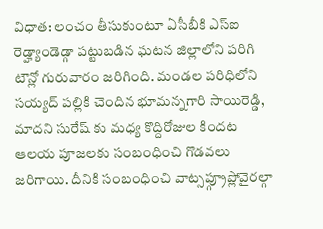విధాత: లంచం తీసుకుంటూ ఏసీబీకి ఎస్ఐ రెడ్హ్యాండెడ్గా పట్టుబడిన ఘటన జిల్లాలోని పరిగి టౌన్లో గురువారం జరిగింది. మండల పరిధిలోని సయ్యద్ పల్లికి చెందిన భూమన్నగారి సాయిరెడ్డి, మాదని సురేష్ కు మధ్య కొద్దిరోజుల కిందట ఆలయ పూజలకు సంబంధించి గొడవలు జరిగాయి. దీనికి సంబంధించి వాట్సప్గ్రూప్లోవైరల్గా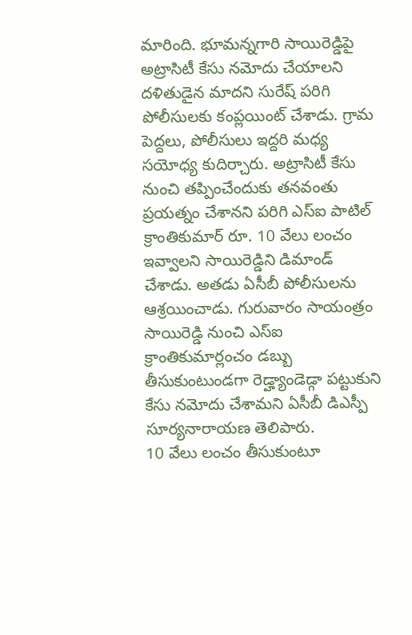మారింది. భూమన్నగారి సాయిరెడ్డిపై అట్రాసిటీ కేసు నమోదు చేయాలని దళితుడైన మాదని సురేష్ పరిగి పోలీసులకు కంప్లయింట్ చేశాడు. గ్రామ పెద్దలు, పోలీసులు ఇద్దరి మధ్య సయోధ్య కుదిర్చారు. అట్రాసిటీ కేసు నుంచి తప్పించేందుకు తనవంతు ప్రయత్నం చేశానని పరిగి ఎస్ఐ పాటిల్ క్రాంతికుమార్ రూ. 10 వేలు లంచం ఇవ్వాలని సాయిరెడ్డిని డిమాండ్ చేశాడు. అతడు ఏసీబీ పోలీసులను ఆశ్రయించాడు. గురువారం సాయంత్రం సాయిరెడ్డి నుంచి ఎస్ఐ క్రాంతికుమార్లంచం డబ్బు తీసుకుంటుండగా రెడ్హ్యాండెడ్గా పట్టుకుని కేసు నమోదు చేశామని ఏసీబీ డిఎస్పీ సూర్యనారాయణ తెలిపారు.
10 వేలు లంచం తీసుకుంటూ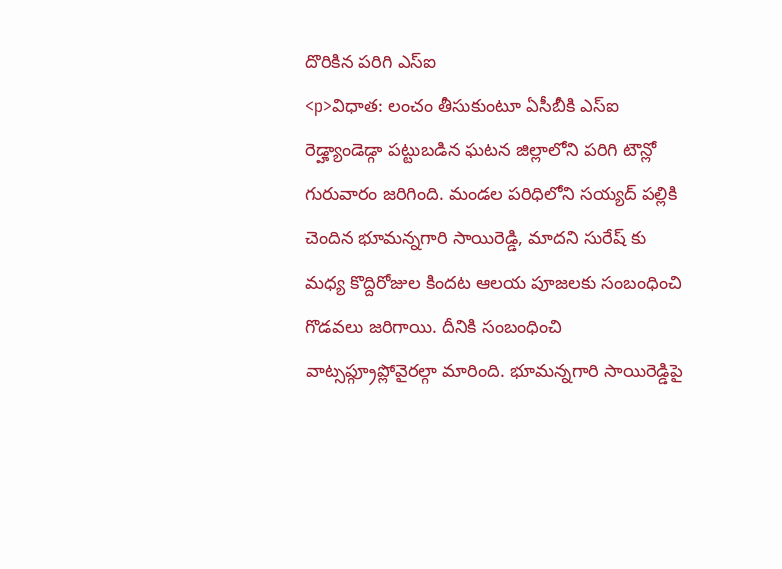దొరికిన పరిగి ఎస్ఐ
<p>విధాత: లంచం తీసుకుంటూ ఏసీబీకి ఎస్ఐ రెడ్హ్యాండెడ్గా పట్టుబడిన ఘటన జిల్లాలోని పరిగి టౌన్లో గురువారం జరిగింది. మండల పరిధిలోని సయ్యద్ పల్లికి చెందిన భూమన్నగారి సాయిరెడ్డి, మాదని సురేష్ కు మధ్య కొద్దిరోజుల కిందట ఆలయ పూజలకు సంబంధించి గొడవలు జరిగాయి. దీనికి సంబంధించి వాట్సప్గ్రూప్లోవైరల్గా మారింది. భూమన్నగారి సాయిరెడ్డిపై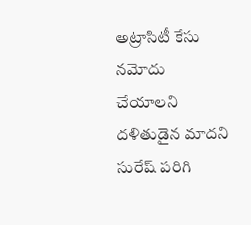అట్రాసిటీ కేసు నమోదు చేయాలని దళితుడైన మాదని సురేష్ పరిగి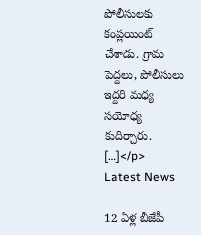పోలీసులకు కంప్లయింట్ చేశాడు. గ్రామ పెద్దలు, పోలీసులు ఇద్దరి మధ్య సయోధ్య కుదిర్చారు. […]</p>
Latest News

12 ఏళ్ల బీజేపీ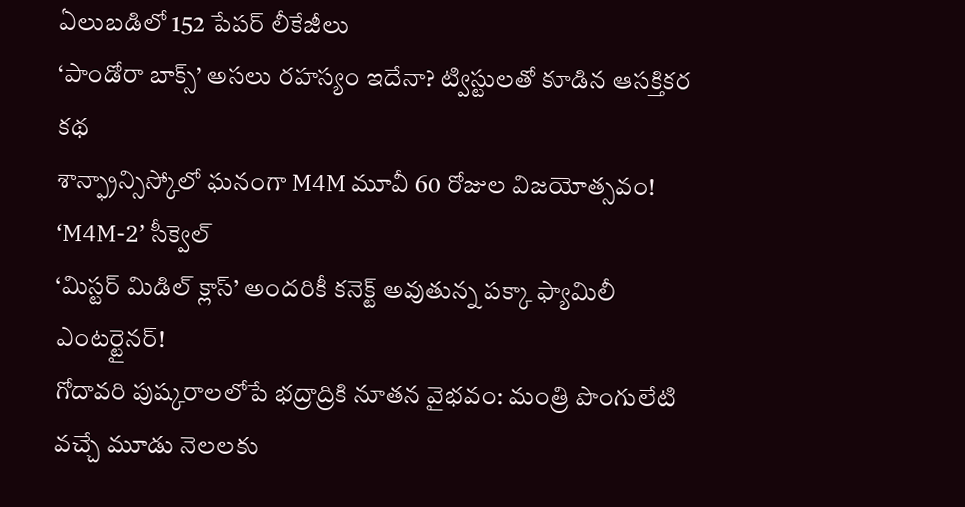ఏలుబడిలో 152 పేపర్ లీకేజీలు
‘పాండోరా బాక్స్’ అసలు రహస్యం ఇదేనా? ట్విస్టులతో కూడిన ఆసక్తికర కథ
శాన్ఫ్రాన్సిస్కోలో ఘనంగా M4M మూవీ 60 రోజుల విజయోత్సవం! ‘M4M-2’ సీక్వెల్
‘మిస్టర్ మిడిల్ క్లాస్’ అందరికీ కనెక్ట్ అవుతున్న పక్కా ఫ్యామిలీ ఎంటర్టైనర్!
గోదావరి పుష్కరాలలోపే భద్రాద్రికి నూతన వైభవం: మంత్రి పొంగులేటి
వచ్చే మూడు నెలలకు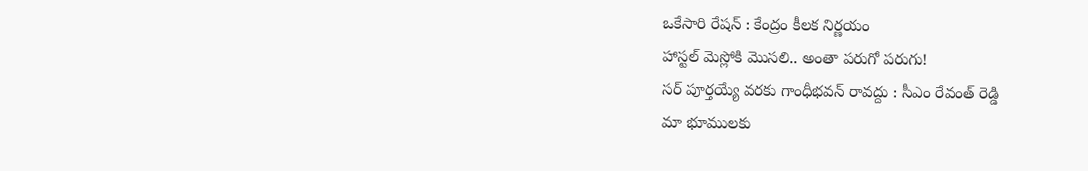ఒకేసారి రేషన్ : కేంద్రం కీలక నిర్ణయం
హాస్టల్ మెస్లోకి మొసలి.. అంతా పరుగో పరుగు!
సర్ పూర్తయ్యే వరకు గాంధీభవన్ రావద్దు : సీఎం రేవంత్ రెడ్డి
మా భూములకు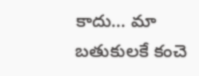కాదు… మా బతుకులకే కంచె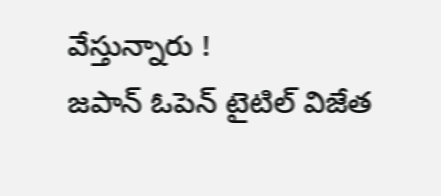వేస్తున్నారు !
జపాన్ ఓపెన్ టైటిల్ విజేత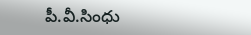పీ.వీ.సింధు